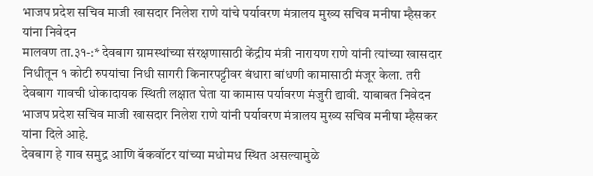भाजप प्रदेश सचिव माजी खासदार निलेश राणे यांचे पर्यावरण मंत्रालय मुख्य सचिव मनीषा म्हैसकर यांना निवेदन
मालवण ता.३१-:* देवबाग ग्रामस्थांच्या संरक्षणासाठी केंद्रीय मंत्री नारायण राणे यांनी त्यांच्या खासदार निधीतून १ कोटी रुपयांचा निधी सागरी किनारपट्टीवर बंधारा बांधणी कामासाठी मंजूर केला. तरी देवबाग गावची धोकादायक स्थिती लक्षात घेता या कामास पर्यावरण मंजुरी द्यावी. याबाबत निवेदन भाजप प्रदेश सचिव माजी खासदार निलेश राणे यांनी पर्यावरण मंत्रालय मुख्य सचिव मनीषा म्हैसकर यांना दिले आहे.
देवबाग हे गाव समुद्र आणि बॅकवॉटर यांच्या मधोमध स्थित असल्यामुळे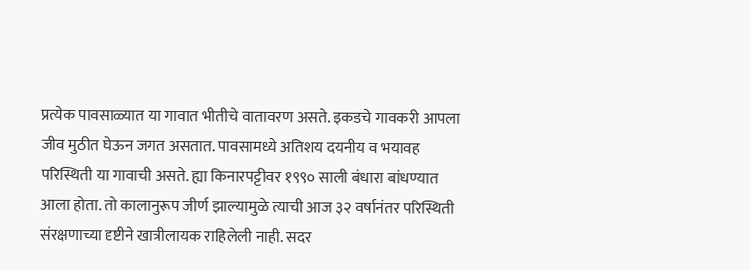प्रत्येक पावसाळ्यात या गावात भीतीचे वातावरण असते. इकडचे गावकरी आपला जीव मुठीत घेऊन जगत असतात. पावसामध्ये अतिशय दयनीय व भयावह परिस्थिती या गावाची असते. ह्या किनारपट्टीवर १९९० साली बंधारा बांधण्यात आला होता. तो कालानुरूप जीर्ण झाल्यामुळे त्याची आज ३२ वर्षानंतर परिस्थिती संरक्षणाच्या दृष्टीने खात्रीलायक राहिलेली नाही. सदर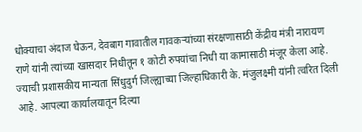धोक्याचा अंदाज घेऊन, देवबाग गावातील गावकऱ्यांच्या संरक्षणासाठी केंद्रीय मंत्री नारायण राणे यांनी त्यांच्या खासदार निधीतून १ कोटी रुपयांचा निधी या कामासाठी मंजूर केला आहे. ज्याची प्रशासकीय मान्यता सिंधुदुर्ग जिल्ह्याच्या जिल्हाधिकारी के. मंजुलक्ष्मी यांनी त्वरित दिली आहे. आपल्या कार्यालयातून दिल्या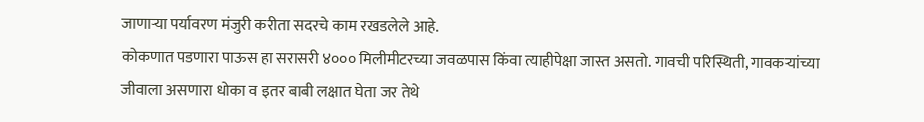जाणाऱ्या पर्यावरण मंजुरी करीता सदरचे काम रखडलेले आहे.
कोकणात पडणारा पाऊस हा सरासरी ४००० मिलीमीटरच्या जवळपास किंवा त्याहीपेक्षा जास्त असतो. गावची परिस्थिती, गावकऱ्यांच्या जीवाला असणारा धोका व इतर बाबी लक्षात घेता जर तेथे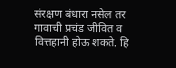संरक्षण बंधारा नसेल तर गावाची प्रचंड जीवित व वित्तहानी होऊ शकते. हि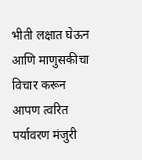भीती लक्षात घेऊन आणि माणुसकीचा विचार करून आपण त्वरित पर्यावरण मंजुरी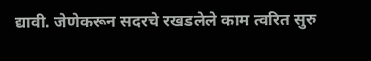द्यावी. जेणेकरून सदरचे रखडलेले काम त्वरित सुरु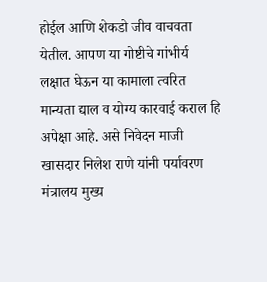होईल आणि शेकडो जीव वाचवता येतील. आपण या गोष्टीचे गांभीर्य लक्षात घेऊन या कामाला त्वरित मान्यता द्याल व योग्य कारवाई कराल हि अपेक्षा आहे. असे निवेदन माजी खासदार निलेश राणे यांनी पर्यावरण मंत्रालय मुख्य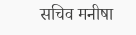सचिव मनीषा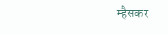म्हैसकर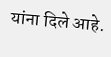यांना दिले आहे.